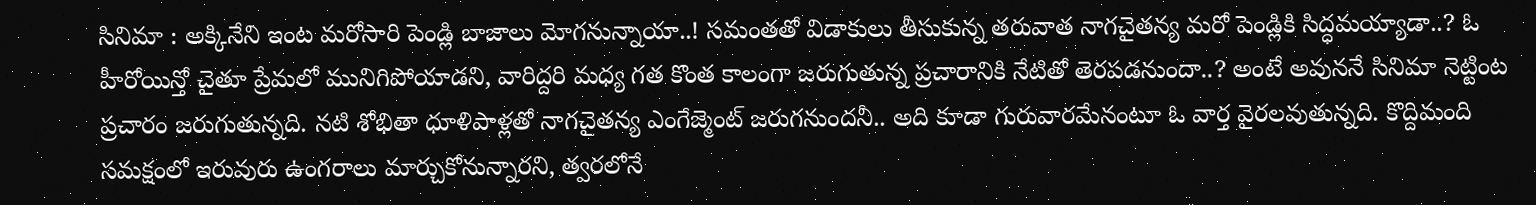సినిమా : అక్కినేని ఇంట మరోసారి పెండ్లి బాజాలు మోగనున్నాయా..! సమంతతో విడాకులు తీసుకున్న తరువాత నాగచైతన్య మరో పెండ్లికి సిద్ధమయ్యాడా..? ఓ హీరోయిన్తో చైతూ ప్రేమలో మునిగిపోయాడని, వారిద్దరి మధ్య గత కొంత కాలంగా జరుగుతున్న ప్రచారానికి నేటితో తెరపడనుందా..? అంటే అవుననే సినిమా నెట్టింట ప్రచారం జరుగుతున్నది. నటి శోభితా ధూళిపాళ్లతో నాగచైతన్య ఎంగేజ్మెంట్ జరుగనుందనీ.. అది కూడా గురువారమేనంటూ ఓ వార్త వైరలవుతున్నది. కొద్దిమంది సమక్షంలో ఇరువురు ఉంగరాలు మార్చుకోనున్నారని, త్వరలోనే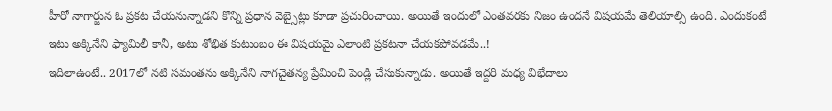హీరో నాగార్జున ఓ ప్రకట చేయనున్నాడని కొన్ని ప్రధాన వెబ్సైట్లు కూడా ప్రచురించాయి. అయితే ఇందులో ఎంతవరకు నిజం ఉందనే విషయమే తెలియాల్సి ఉంది. ఎందుకంటే ఇటు అక్కినేని ఫ్యామిలీ కానీ, అటు శోభిత కుటుంబం ఈ విషయమై ఎలాంటి ప్రకటనా చేయకపోవడమే..!
ఇదిలాఉంటే.. 2017లో నటి సమంతను అక్కినేని నాగచైతన్య ప్రేమించి పెండ్లి చేసుకున్నాడు. అయితే ఇద్దరి మధ్య విభేదాలు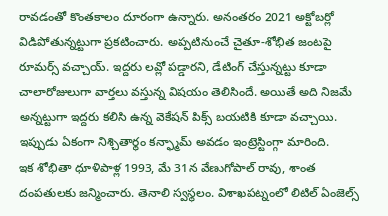రావడంతో కొంతకాలం దూరంగా ఉన్నారు. అనంతరం 2021 అక్టోబర్లో విడిపోతున్నట్టుగా ప్రకటించారు. అప్పటినుంచే చైతూ-శోభిత జంటపై రూమర్స్ వచ్చాయ్. ఇద్దరు లవ్లో పడ్డారని, డేటింగ్ చేస్తున్నట్టు కూడా చాలారోజులుగా వార్తలు వస్తున్న విషయం తెలిసిందే. అయితే అది నిజమే అన్నట్టుగా ఇద్దరు కలిసి ఉన్న వెకేషన్ పిక్స్ బయటికి కూడా వచ్చాయి. ఇప్పుడు ఏకంగా నిశ్చితార్థం కన్ఫ్మామ్ అవడం ఇంట్రెస్టింగ్గా మారింది.
ఇక శోభితా ధూళిపాళ్ల 1993, మే 31న వేణుగోపాల్ రావు, శాంత దంపతులకు జన్మించారు. తెనాలి స్వస్థలం. విశాఖపట్నంలో లిటిల్ ఏంజెల్స్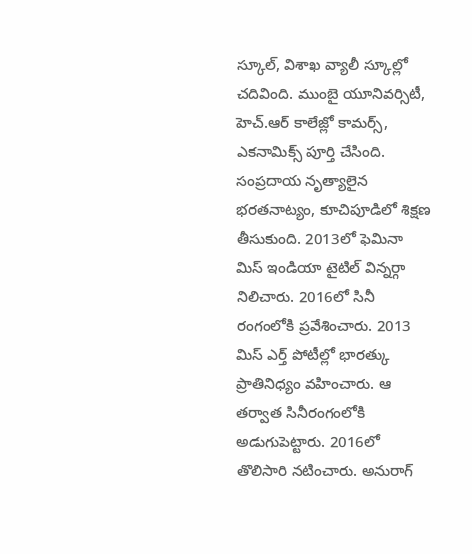స్కూల్, విశాఖ వ్యాలీ స్కూల్లో చదివింది. ముంబై యూనివర్సిటీ, హెచ్.ఆర్ కాలేజ్లో కామర్స్, ఎకనామిక్స్ పూర్తి చేసింది. సంప్రదాయ నృత్యాలైన భరతనాట్యం, కూచిపూడిలో శిక్షణ తీసుకుంది. 2013లో ఫెమినా మిస్ ఇండియా టైటిల్ విన్నర్గా నిలిచారు. 2016లో సినీ రంగంలోకి ప్రవేశించారు. 2013 మిస్ ఎర్త్ పోటీల్లో భారత్కు ప్రాతినిధ్యం వహించారు. ఆ తర్వాత సినీరంగంలోకి అడుగుపెట్టారు. 2016లో తొలిసారి నటించారు. అనురాగ్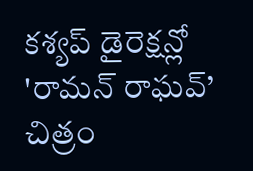కశ్యప్ డైరెక్షన్లో 'రామన్ రాఘవ్’ చిత్రం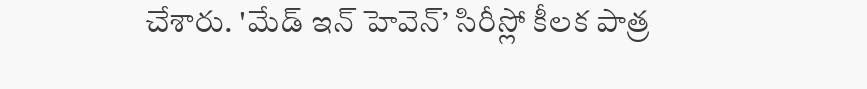చేశారు. 'మేడ్ ఇన్ హెవెన్’ సిరీస్లో కీలక పాత్ర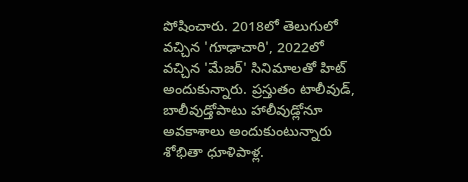పోషించారు. 2018లో తెలుగులో వచ్చిన 'గూఢాచారి', 2022లో వచ్చిన 'మేజర్' సినిమాలతో హిట్ అందుకున్నారు. ప్రస్తుతం టాలీవుడ్, బాలీవుడ్తోపాటు హాలీవుడ్లోనూ అవకాశాలు అందుకుంటున్నారు శోభితా ధూళిపాళ్ల.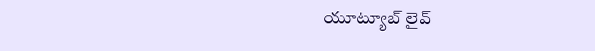యూట్యూబ్ లైవ్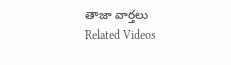తాజా వార్తలు
Related Videos